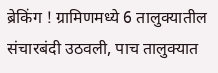ब्रेकिंग ! ग्रामिणमध्ये 6 तालुक्यातील संचारबंदी उठवली, पाच तालुक्यात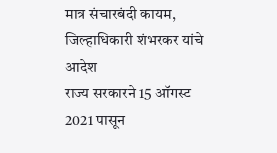मात्र संचारबंदी कायम, जिल्हाधिकारी शंभरकर यांचे आदेश
राज्य सरकारने 15 ऑगस्ट 2021 पासून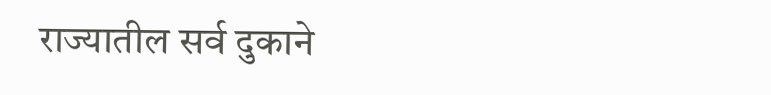राज्यातील सर्व दुकाने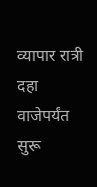व्यापार रात्री दहा वाजेपर्यंत सुरू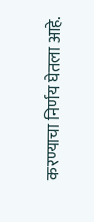करण्याचा निर्णय घेतला आहे.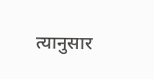त्यानुसार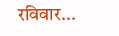रविवार...